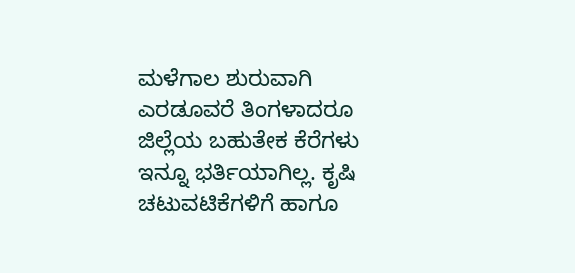ಮಳೆಗಾಲ ಶುರುವಾಗಿ ಎರಡೂವರೆ ತಿಂಗಳಾದರೂ ಜಿಲ್ಲೆಯ ಬಹುತೇಕ ಕೆರೆಗಳು ಇನ್ನೂ ಭರ್ತಿಯಾಗಿಲ್ಲ. ಕೃಷಿ ಚಟುವಟಿಕೆಗಳಿಗೆ ಹಾಗೂ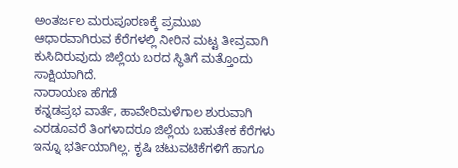ಅಂತರ್ಜಲ ಮರುಪೂರಣಕ್ಕೆ ಪ್ರಮುಖ ಆಧಾರವಾಗಿರುವ ಕೆರೆಗಳಲ್ಲಿ ನೀರಿನ ಮಟ್ಟ ತೀವ್ರವಾಗಿ ಕುಸಿದಿರುವುದು ಜಿಲ್ಲೆಯ ಬರದ ಸ್ಥಿತಿಗೆ ಮತ್ತೊಂದು ಸಾಕ್ಷಿಯಾಗಿದೆ.
ನಾರಾಯಣ ಹೆಗಡೆ
ಕನ್ನಡಪ್ರಭ ವಾರ್ತೆ, ಹಾವೇರಿಮಳೆಗಾಲ ಶುರುವಾಗಿ ಎರಡೂವರೆ ತಿಂಗಳಾದರೂ ಜಿಲ್ಲೆಯ ಬಹುತೇಕ ಕೆರೆಗಳು ಇನ್ನೂ ಭರ್ತಿಯಾಗಿಲ್ಲ. ಕೃಷಿ ಚಟುವಟಿಕೆಗಳಿಗೆ ಹಾಗೂ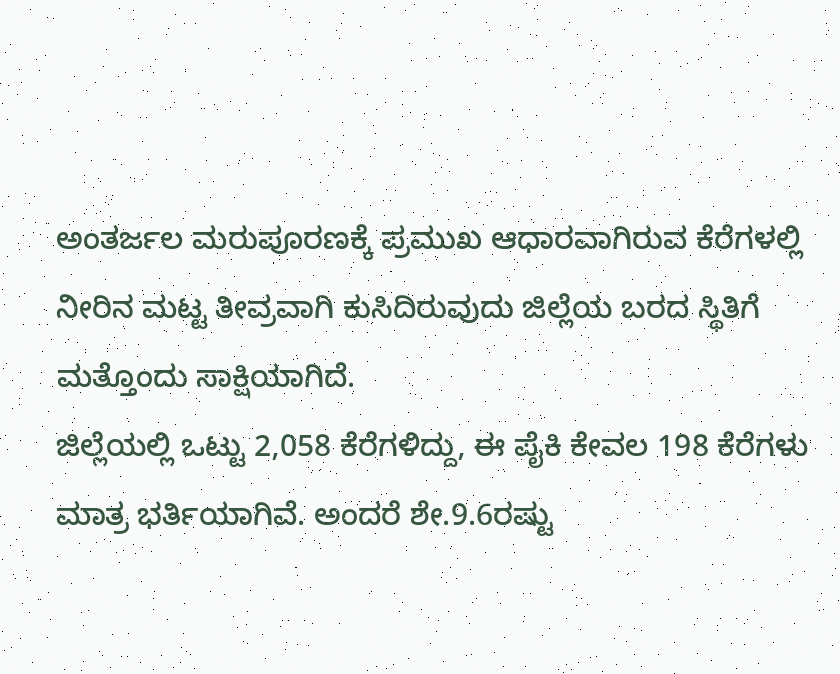ಅಂತರ್ಜಲ ಮರುಪೂರಣಕ್ಕೆ ಪ್ರಮುಖ ಆಧಾರವಾಗಿರುವ ಕೆರೆಗಳಲ್ಲಿ ನೀರಿನ ಮಟ್ಟ ತೀವ್ರವಾಗಿ ಕುಸಿದಿರುವುದು ಜಿಲ್ಲೆಯ ಬರದ ಸ್ಥಿತಿಗೆ ಮತ್ತೊಂದು ಸಾಕ್ಷಿಯಾಗಿದೆ.
ಜಿಲ್ಲೆಯಲ್ಲಿ ಒಟ್ಟು 2,058 ಕೆರೆಗಳಿದ್ದು, ಈ ಪೈಕಿ ಕೇವಲ 198 ಕೆರೆಗಳು ಮಾತ್ರ ಭರ್ತಿಯಾಗಿವೆ. ಅಂದರೆ ಶೇ.9.6ರಷ್ಟು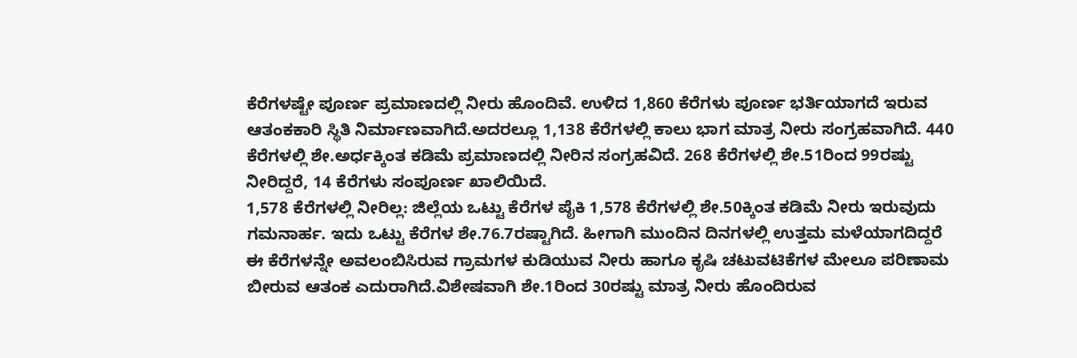ಕೆರೆಗಳಷ್ಟೇ ಪೂರ್ಣ ಪ್ರಮಾಣದಲ್ಲಿ ನೀರು ಹೊಂದಿವೆ. ಉಳಿದ 1,860 ಕೆರೆಗಳು ಪೂರ್ಣ ಭರ್ತಿಯಾಗದೆ ಇರುವ ಆತಂಕಕಾರಿ ಸ್ಥಿತಿ ನಿರ್ಮಾಣವಾಗಿದೆ.ಅದರಲ್ಲೂ 1,138 ಕೆರೆಗಳಲ್ಲಿ ಕಾಲು ಭಾಗ ಮಾತ್ರ ನೀರು ಸಂಗ್ರಹವಾಗಿದೆ. 440 ಕೆರೆಗಳಲ್ಲಿ ಶೇ.ಅರ್ಧಕ್ಕಿಂತ ಕಡಿಮೆ ಪ್ರಮಾಣದಲ್ಲಿ ನೀರಿನ ಸಂಗ್ರಹವಿದೆ. 268 ಕೆರೆಗಳಲ್ಲಿ ಶೇ.51ರಿಂದ 99ರಷ್ಟು ನೀರಿದ್ದರೆ, 14 ಕೆರೆಗಳು ಸಂಪೂರ್ಣ ಖಾಲಿಯಿದೆ.
1,578 ಕೆರೆಗಳಲ್ಲಿ ನೀರಿಲ್ಲ: ಜಿಲ್ಲೆಯ ಒಟ್ಟು ಕೆರೆಗಳ ಪೈಕಿ 1,578 ಕೆರೆಗಳಲ್ಲಿ ಶೇ.50ಕ್ಕಿಂತ ಕಡಿಮೆ ನೀರು ಇರುವುದು ಗಮನಾರ್ಹ. ಇದು ಒಟ್ಟು ಕೆರೆಗಳ ಶೇ.76.7ರಷ್ಟಾಗಿದೆ. ಹೀಗಾಗಿ ಮುಂದಿನ ದಿನಗಳಲ್ಲಿ ಉತ್ತಮ ಮಳೆಯಾಗದಿದ್ದರೆ ಈ ಕೆರೆಗಳನ್ನೇ ಅವಲಂಬಿಸಿರುವ ಗ್ರಾಮಗಳ ಕುಡಿಯುವ ನೀರು ಹಾಗೂ ಕೃಷಿ ಚಟುವಟಿಕೆಗಳ ಮೇಲೂ ಪರಿಣಾಮ ಬೀರುವ ಆತಂಕ ಎದುರಾಗಿದೆ.ವಿಶೇಷವಾಗಿ ಶೇ.1ರಿಂದ 30ರಷ್ಟು ಮಾತ್ರ ನೀರು ಹೊಂದಿರುವ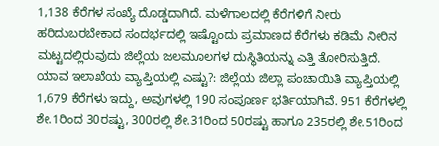1,138 ಕೆರೆಗಳ ಸಂಖ್ಯೆ ದೊಡ್ಡದಾಗಿದೆ. ಮಳೆಗಾಲದಲ್ಲಿ ಕೆರೆಗಳಿಗೆ ನೀರು ಹರಿದುಬರಬೇಕಾದ ಸಂದರ್ಭದಲ್ಲಿ ಇಷ್ಟೊಂದು ಪ್ರಮಾಣದ ಕೆರೆಗಳು ಕಡಿಮೆ ನೀರಿನ ಮಟ್ಟದಲ್ಲಿರುವುದು ಜಿಲ್ಲೆಯ ಜಲಮೂಲಗಳ ದುಸ್ಥಿತಿಯನ್ನು ಎತ್ತಿ ತೋರಿಸುತ್ತಿದೆ.
ಯಾವ ಇಲಾಖೆಯ ವ್ಯಾಪ್ತಿಯಲ್ಲಿ ಎಷ್ಟು?: ಜಿಲ್ಲೆಯ ಜಿಲ್ಲಾ ಪಂಚಾಯಿತಿ ವ್ಯಾಪ್ತಿಯಲ್ಲಿ 1,679 ಕೆರೆಗಳು ಇದ್ದು, ಅವುಗಳಲ್ಲಿ 190 ಸಂಪೂರ್ಣ ಭರ್ತಿಯಾಗಿವೆ. 951 ಕೆರೆಗಳಲ್ಲಿ ಶೇ.1ರಿಂದ 30ರಷ್ಟು, 300ರಲ್ಲಿ ಶೇ.31ರಿಂದ 50ರಷ್ಟು ಹಾಗೂ 235ರಲ್ಲಿ ಶೇ.51ರಿಂದ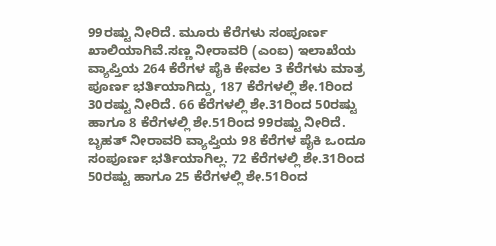99ರಷ್ಟು ನೀರಿದೆ. ಮೂರು ಕೆರೆಗಳು ಸಂಪೂರ್ಣ ಖಾಲಿಯಾಗಿವೆ.ಸಣ್ಣ ನೀರಾವರಿ (ಎಂಐ) ಇಲಾಖೆಯ ವ್ಯಾಪ್ತಿಯ 264 ಕೆರೆಗಳ ಪೈಕಿ ಕೇವಲ 3 ಕೆರೆಗಳು ಮಾತ್ರ ಪೂರ್ಣ ಭರ್ತಿಯಾಗಿದ್ದು, 187 ಕೆರೆಗಳಲ್ಲಿ ಶೇ.1ರಿಂದ 30ರಷ್ಟು ನೀರಿದೆ. 66 ಕೆರೆಗಳಲ್ಲಿ ಶೇ.31ರಿಂದ 50ರಷ್ಟು ಹಾಗೂ 8 ಕೆರೆಗಳಲ್ಲಿ ಶೇ.51ರಿಂದ 99ರಷ್ಟು ನೀರಿದೆ.
ಬೃಹತ್ ನೀರಾವರಿ ವ್ಯಾಪ್ತಿಯ 98 ಕೆರೆಗಳ ಪೈಕಿ ಒಂದೂ ಸಂಪೂರ್ಣ ಭರ್ತಿಯಾಗಿಲ್ಲ. 72 ಕೆರೆಗಳಲ್ಲಿ ಶೇ.31ರಿಂದ 50ರಷ್ಟು ಹಾಗೂ 25 ಕೆರೆಗಳಲ್ಲಿ ಶೇ.51ರಿಂದ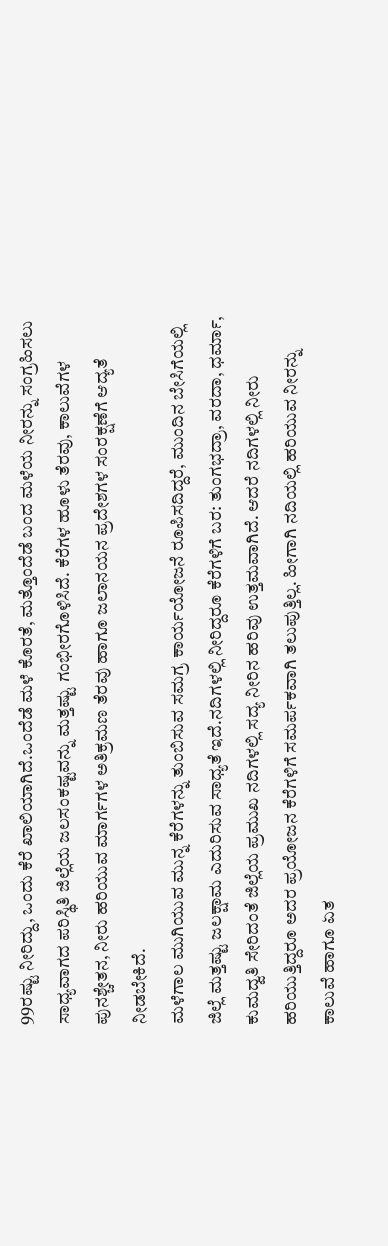99ರಷ್ಟು ನೀರಿದ್ದು, ಒಂದು ಕೆರೆ ಖಾಲಿಯಾಗಿದೆ.ಒಂದೆಡೆ ಮಳೆ ಕೊರತೆ, ಮತ್ತೊಂದೆಡೆ ಬಂದ ಮಳೆಯ ನೀರನ್ನು ಸಂಗ್ರಹಿಸಲು ಸಾಧ್ಯವಾಗದ ಪರಿಸ್ಥಿತಿ ಜಿಲ್ಲೆಯ ಜಲಸಂಕಷ್ಟವನ್ನು ಮತ್ತಷ್ಟು ಗಂಭೀರಗೊಳಿಸಿದೆ. ಕೆರೆಗಳ ಹೂಳು ತೆರವು, ಕಾಲುವೆಗಳ ಪುನಶ್ಚೇತನ, ನೀರು ಹರಿಯುವ ಮಾರ್ಗಗಳ ಅತಿಕ್ರಮಣ ತೆರವು ಹಾಗೂ ಜಲಾನಯನ ಪ್ರದೇಶಗಳ ಸಂರಕ್ಷಣೆಗೆ ಆದ್ಯತೆ ನೀಡಬೇಕಿದೆ.
ಮಳೆಗಾಲ ಮುಗಿಯುವ ಮುನ್ನ ಕೆರೆಗಳನ್ನು ತುಂಬಿಸುವ ಸಮಗ್ರ ಕಾರ್ಯಯೋಜನೆ ರೂಪಿಸದಿದ್ದರೆ, ಮುಂದಿನ ಬೇಸಿಗೆಯಲ್ಲಿ ಜಿಲ್ಲೆ ಮತ್ತಷ್ಟು ಜಲಕ್ಷಾಮ ಎದುರಿಸುವ ಸಾಧ್ಯತೆ ಇದೆ.ನದಿಗಳಲ್ಲಿ ನೀರಿದ್ದರೂ ಕೆರೆಗಳಿಗೆ ಬರ: ತುಂಗಭದ್ರಾ, ವರದಾ, ಧರ್ಮಾ, ಕುಮದ್ವತಿ ಸೇರಿದಂತೆ ಜಿಲ್ಲೆಯ ಪ್ರಮುಖ ನದಿಗಳಲ್ಲಿ ಸದ್ಯ ನೀರಿನ ಹರಿವು ಉತ್ತಮವಾಗಿದೆ. ಆದರೆ ನದಿಗಳಲ್ಲಿ ನೀರು ಹರಿಯುತ್ತಿದ್ದರೂ ಅದರ ಪ್ರಯೋಜನ ಕೆರೆಗಳಿಗೆ ಸಮರ್ಪಕವಾಗಿ ತಲುಪುತ್ತಿಲ್ಲ. ಹೀಗಾಗಿ ನದಿಯಲ್ಲಿ ಹರಿಯುವ ನೀರನ್ನು ಕಾಲುವೆ ಹಾಗೂ ಏತ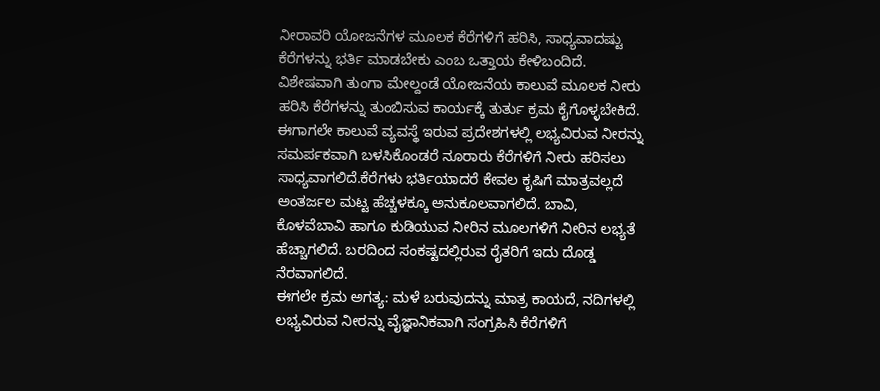ನೀರಾವರಿ ಯೋಜನೆಗಳ ಮೂಲಕ ಕೆರೆಗಳಿಗೆ ಹರಿಸಿ, ಸಾಧ್ಯವಾದಷ್ಟು ಕೆರೆಗಳನ್ನು ಭರ್ತಿ ಮಾಡಬೇಕು ಎಂಬ ಒತ್ತಾಯ ಕೇಳಿಬಂದಿದೆ.
ವಿಶೇಷವಾಗಿ ತುಂಗಾ ಮೇಲ್ದಂಡೆ ಯೋಜನೆಯ ಕಾಲುವೆ ಮೂಲಕ ನೀರು ಹರಿಸಿ ಕೆರೆಗಳನ್ನು ತುಂಬಿಸುವ ಕಾರ್ಯಕ್ಕೆ ತುರ್ತು ಕ್ರಮ ಕೈಗೊಳ್ಳಬೇಕಿದೆ. ಈಗಾಗಲೇ ಕಾಲುವೆ ವ್ಯವಸ್ಥೆ ಇರುವ ಪ್ರದೇಶಗಳಲ್ಲಿ ಲಭ್ಯವಿರುವ ನೀರನ್ನು ಸಮರ್ಪಕವಾಗಿ ಬಳಸಿಕೊಂಡರೆ ನೂರಾರು ಕೆರೆಗಳಿಗೆ ನೀರು ಹರಿಸಲು ಸಾಧ್ಯವಾಗಲಿದೆ.ಕೆರೆಗಳು ಭರ್ತಿಯಾದರೆ ಕೇವಲ ಕೃಷಿಗೆ ಮಾತ್ರವಲ್ಲದೆ ಅಂತರ್ಜಲ ಮಟ್ಟ ಹೆಚ್ಚಳಕ್ಕೂ ಅನುಕೂಲವಾಗಲಿದೆ. ಬಾವಿ, ಕೊಳವೆಬಾವಿ ಹಾಗೂ ಕುಡಿಯುವ ನೀರಿನ ಮೂಲಗಳಿಗೆ ನೀರಿನ ಲಭ್ಯತೆ ಹೆಚ್ಚಾಗಲಿದೆ. ಬರದಿಂದ ಸಂಕಷ್ಟದಲ್ಲಿರುವ ರೈತರಿಗೆ ಇದು ದೊಡ್ಡ ನೆರವಾಗಲಿದೆ.
ಈಗಲೇ ಕ್ರಮ ಅಗತ್ಯ: ಮಳೆ ಬರುವುದನ್ನು ಮಾತ್ರ ಕಾಯದೆ, ನದಿಗಳಲ್ಲಿ ಲಭ್ಯವಿರುವ ನೀರನ್ನು ವೈಜ್ಞಾನಿಕವಾಗಿ ಸಂಗ್ರಹಿಸಿ ಕೆರೆಗಳಿಗೆ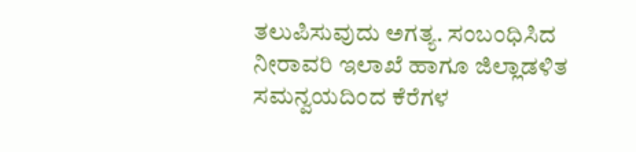ತಲುಪಿಸುವುದು ಅಗತ್ಯ. ಸಂಬಂಧಿಸಿದ ನೀರಾವರಿ ಇಲಾಖೆ ಹಾಗೂ ಜಿಲ್ಲಾಡಳಿತ ಸಮನ್ವಯದಿಂದ ಕೆರೆಗಳ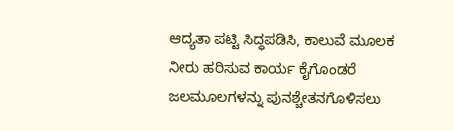ಆದ್ಯತಾ ಪಟ್ಟಿ ಸಿದ್ಧಪಡಿಸಿ, ಕಾಲುವೆ ಮೂಲಕ ನೀರು ಹರಿಸುವ ಕಾರ್ಯ ಕೈಗೊಂಡರೆ ಜಲಮೂಲಗಳನ್ನು ಪುನಶ್ಚೇತನಗೊಳಿಸಲು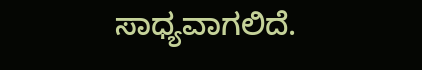ಸಾಧ್ಯವಾಗಲಿದೆ.